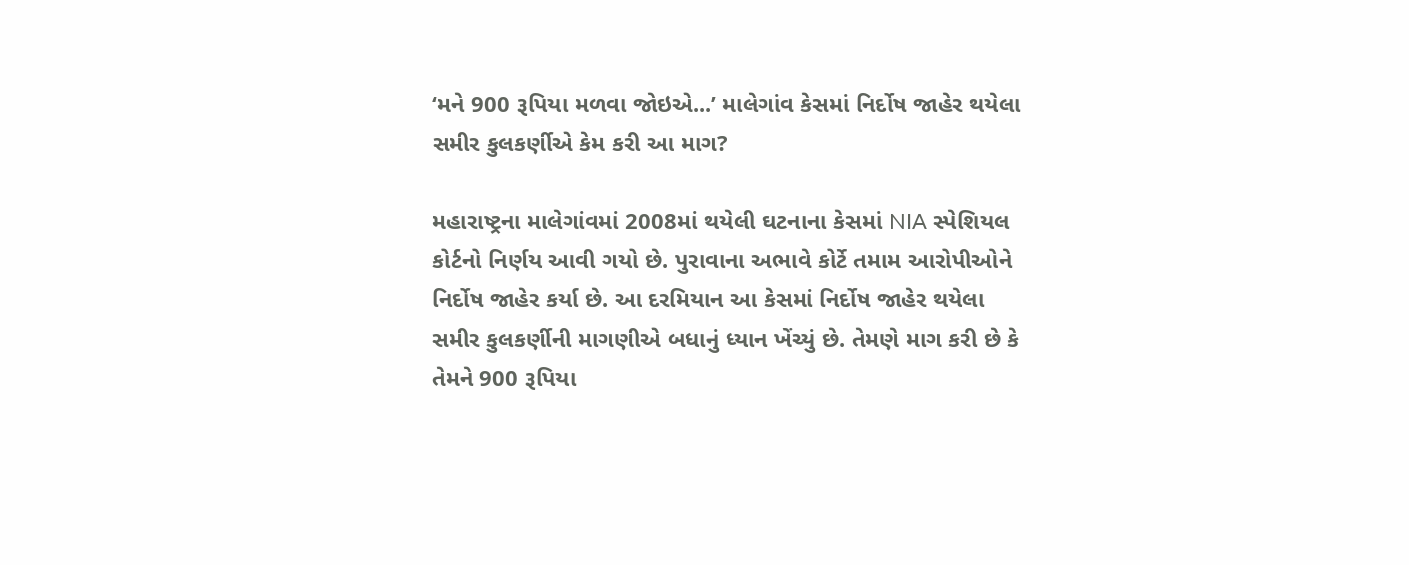‘મને 900 રૂપિયા મળવા જોઇએ...’ માલેગાંવ કેસમાં નિર્દોષ જાહેર થયેલા સમીર કુલકર્ણીએ કેમ કરી આ માગ?

મહારાષ્ટ્રના માલેગાંવમાં 2008માં થયેલી ઘટનાના કેસમાં NIA સ્પેશિયલ કોર્ટનો નિર્ણય આવી ગયો છે. પુરાવાના અભાવે કોર્ટે તમામ આરોપીઓને નિર્દોષ જાહેર કર્યા છે. આ દરમિયાન આ કેસમાં નિર્દોષ જાહેર થયેલા સમીર કુલકર્ણીની માગણીએ બધાનું ધ્યાન ખેંચ્યું છે. તેમણે માગ કરી છે કે તેમને 900 રૂપિયા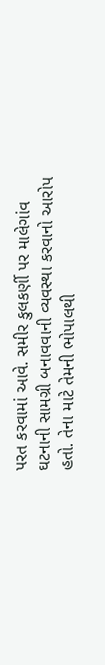પરત કરવામાં આવે. સમીર કુલકર્ણી પર માલેગાંવ ઘટનાની સામગ્રી બનાવવાની વ્યવસ્થા કરવાનો આરોપ હતો. તેના માટે તેમની ભોપાલથી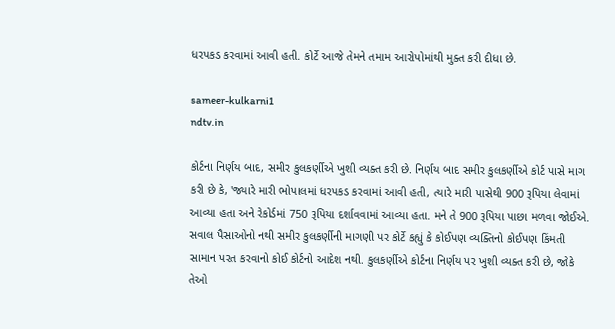ધરપકડ કરવામાં આવી હતી. કોર્ટે આજે તેમને તમામ આરોપોમાંથી મુક્ત કરી દીધા છે.

sameer-kulkarni1
ndtv.in

કોર્ટના નિર્ણય બાદ, સમીર કુલકર્ણીએ ખુશી વ્યક્ત કરી છે. નિર્ણય બાદ સમીર કુલકર્ણીએ કોર્ટ પાસે માગ કરી છે કે, 'જ્યારે મારી ભોપાલમાં ધરપકડ કરવામાં આવી હતી, ત્યારે મારી પાસેથી 900 રૂપિયા લેવામાં આવ્યા હતા અને રેકોર્ડમાં 750 રૂપિયા દર્શાવવામાં આવ્યા હતા. મને તે 900 રૂપિયા પાછા મળવા જોઈએ. સવાલ પૈસાઓનો નથી સમીર કુલકર્ણીની માગણી પર કોર્ટે કહ્યું કે કોઈપણ વ્યક્તિનો કોઈપણ કિંમતી સામાન પરત કરવાનો કોઈ કોર્ટનો આદેશ નથી. કુલકર્ણીએ કોર્ટના નિર્ણય પર ખુશી વ્યક્ત કરી છે, જોકે તેઓ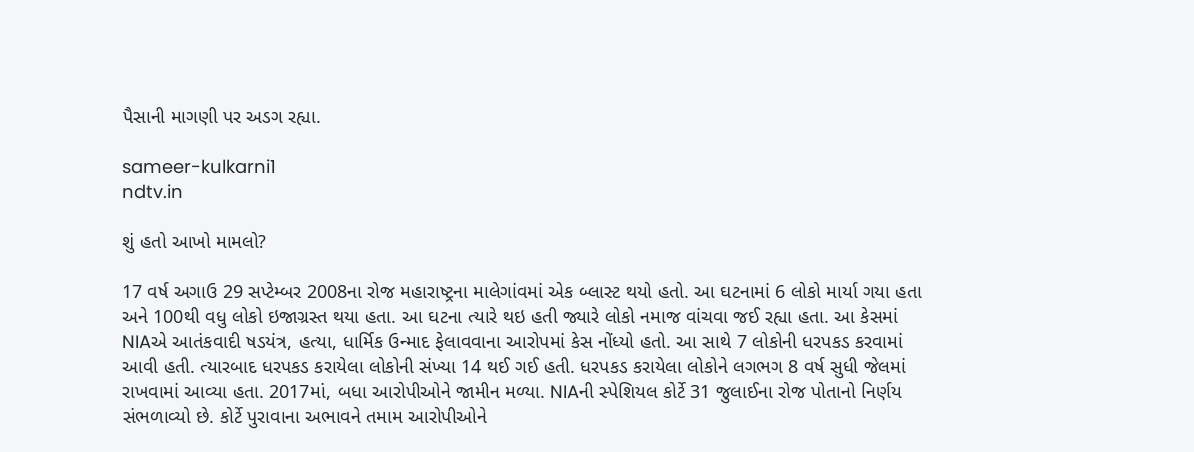પૈસાની માગણી પર અડગ રહ્યા.

sameer-kulkarni1
ndtv.in

શું હતો આખો મામલો?

17 વર્ષ અગાઉ 29 સપ્ટેમ્બર 2008ના રોજ મહારાષ્ટ્રના માલેગાંવમાં એક બ્લાસ્ટ થયો હતો. આ ઘટનામાં 6 લોકો માર્યા ગયા હતા અને 100થી વધુ લોકો ઇજાગ્રસ્ત થયા હતા. આ ઘટના ત્યારે થઇ હતી જ્યારે લોકો નમાજ વાંચવા જઈ રહ્યા હતા. આ કેસમાં NIAએ આતંકવાદી ષડયંત્ર, હત્યા, ધાર્મિક ઉન્માદ ફેલાવવાના આરોપમાં કેસ નોંધ્યો હતો. આ સાથે 7 લોકોની ધરપકડ કરવામાં આવી હતી. ત્યારબાદ ધરપકડ કરાયેલા લોકોની સંખ્યા 14 થઈ ગઈ હતી. ધરપકડ કરાયેલા લોકોને લગભગ 8 વર્ષ સુધી જેલમાં રાખવામાં આવ્યા હતા. 2017માં, બધા આરોપીઓને જામીન મળ્યા. NIAની સ્પેશિયલ કોર્ટે 31 જુલાઈના રોજ પોતાનો નિર્ણય સંભળાવ્યો છે. કોર્ટે પુરાવાના અભાવને તમામ આરોપીઓને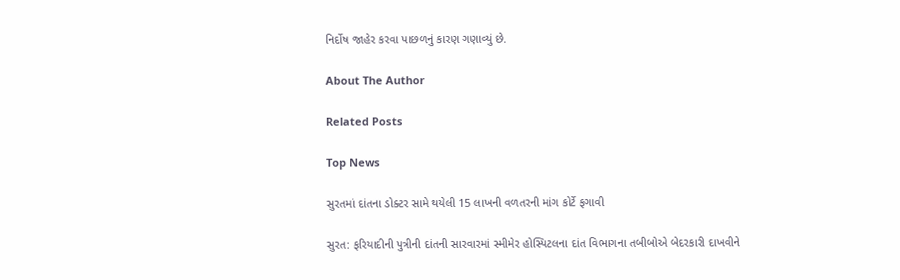નિર્દોષ જાહેર કરવા પાછળનું કારણ ગણાવ્યું છે.

About The Author

Related Posts

Top News

સુરતમાં દાંતના ડોક્ટર સામે થયેલી 15 લાખની વળતરની માંગ કોર્ટે ફગાવી

સુરત: ફરિયાદીની પુત્રીની દાંતની સારવારમાં સ્મીમેર હોસ્પિટલના દાંત વિભાગના તબીબોએ બેદરકારી દાખવીને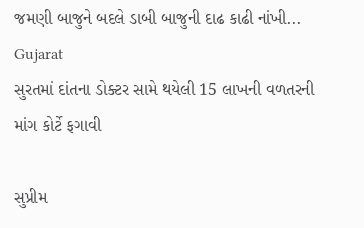જમણી બાજુને બદલે ડાબી બાજુની દાઢ કાઢી નાંખી...
Gujarat
સુરતમાં દાંતના ડોક્ટર સામે થયેલી 15 લાખની વળતરની માંગ કોર્ટે ફગાવી

સુપ્રીમ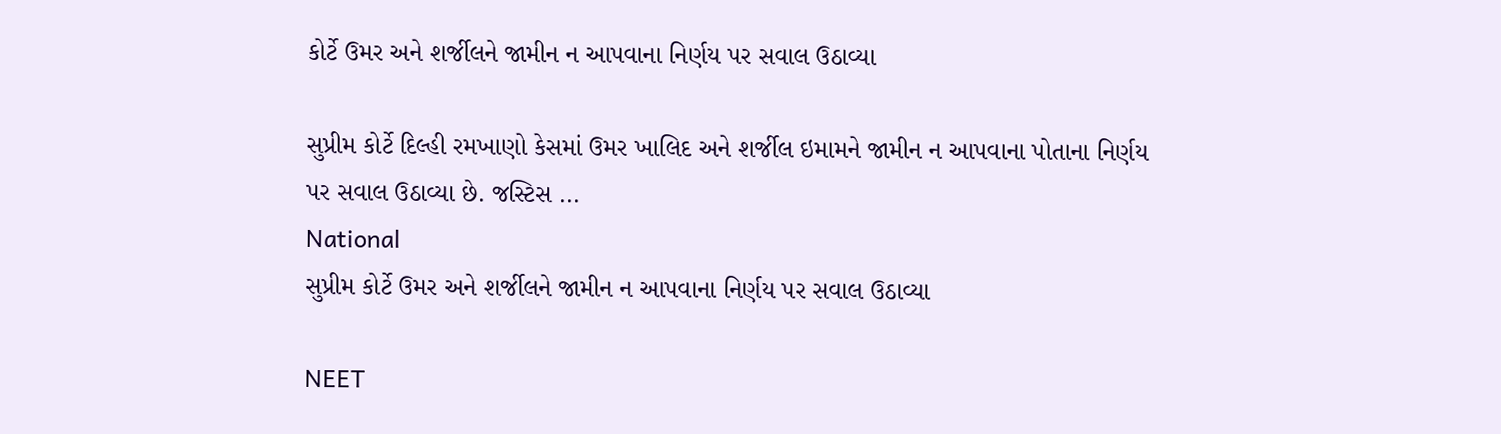કોર્ટે ઉમર અને શર્જીલને જામીન ન આપવાના નિર્ણય પર સવાલ ઉઠાવ્યા

સુપ્રીમ કોર્ટે દિલ્હી રમખાણો કેસમાં ઉમર ખાલિદ અને શર્જીલ ઇમામને જામીન ન આપવાના પોતાના નિર્ણય પર સવાલ ઉઠાવ્યા છે. જસ્ટિસ ...
National
સુપ્રીમ કોર્ટે ઉમર અને શર્જીલને જામીન ન આપવાના નિર્ણય પર સવાલ ઉઠાવ્યા

NEET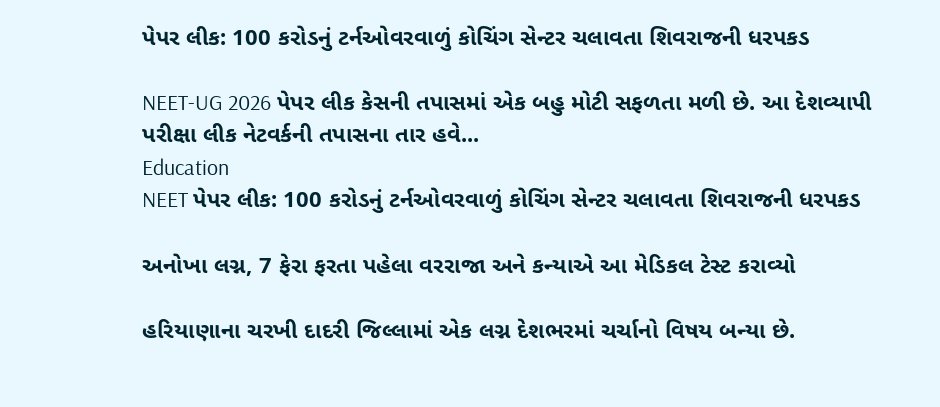પેપર લીક: 100 કરોડનું ટર્નઓવરવાળું કોચિંગ સેન્ટર ચલાવતા શિવરાજની ધરપકડ

NEET-UG 2026 પેપર લીક કેસની તપાસમાં એક બહુ મોટી સફળતા મળી છે. આ દેશવ્યાપી પરીક્ષા લીક નેટવર્કની તપાસના તાર હવે...
Education
NEET પેપર લીક: 100 કરોડનું ટર્નઓવરવાળું કોચિંગ સેન્ટર ચલાવતા શિવરાજની ધરપકડ

અનોખા લગ્ન, 7 ફેરા ફરતા પહેલા વરરાજા અને કન્યાએ આ મેડિકલ ટેસ્ટ કરાવ્યો

હરિયાણાના ચરખી દાદરી જિલ્લામાં એક લગ્ન દેશભરમાં ચર્ચાનો વિષય બન્યા છે.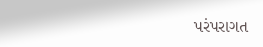પરંપરાગત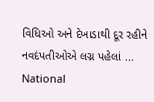વિધિઓ અને દેખાડાથી દૂર રહીને નવદંપતીઓએ લગ્ન પહેલાં ...
National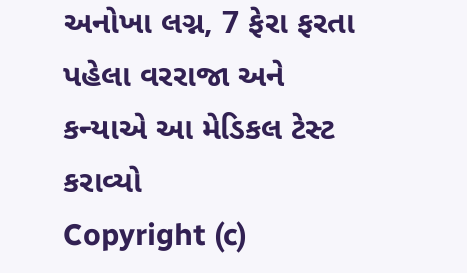અનોખા લગ્ન, 7 ફેરા ફરતા પહેલા વરરાજા અને કન્યાએ આ મેડિકલ ટેસ્ટ કરાવ્યો
Copyright (c)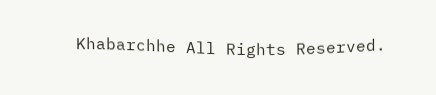Khabarchhe All Rights Reserved.